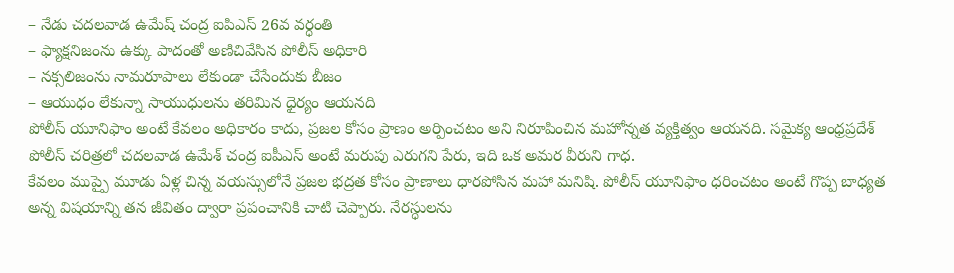– నేడు చదలవాడ ఉమేష్ చంద్ర ఐపిఎస్ 26వ వర్ధంతి
– ఫ్యాక్షనిజంను ఉక్కు పాదంతో అణిచివేసిన పోలీస్ అధికారి
– నక్సలిజంను నామరూపాలు లేకుండా చేసేందుకు బీజం
– ఆయుధం లేకున్నా సాయుధులను తరిమిన ధైర్యం ఆయనది
పోలీస్ యూనిఫాం అంటే కేవలం అధికారం కాదు, ప్రజల కోసం ప్రాణం అర్పించటం అని నిరూపించిన మహోన్నత వ్యక్తిత్వం ఆయనది. సమైక్య ఆంధ్రప్రదేశ్ పోలీస్ చరిత్రలో చదలవాడ ఉమేశ్ చంద్ర ఐపీఎస్ అంటే మరుపు ఎరుగని పేరు, ఇది ఒక అమర వీరుని గాధ.
కేవలం ముప్పై మూడు ఏళ్ల చిన్న వయస్సులోనే ప్రజల భద్రత కోసం ప్రాణాలు ధారపోసిన మహా మనిషి. పోలీస్ యూనిఫాం ధరించటం అంటే గొప్ప బాధ్యత అన్న విషయాన్ని తన జీవితం ద్వారా ప్రపంచానికి చాటి చెప్పారు. నేరస్ధులను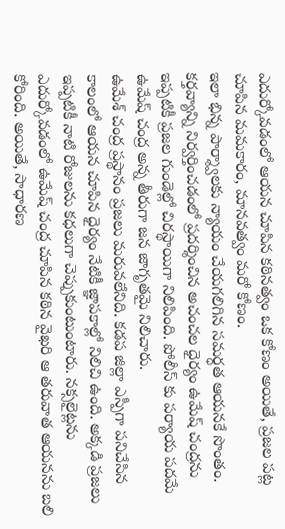ఎదుర్కోవడంలో ఆయన చూపిన కఠినత్వం ఒక కోణం అయితే, ప్రజల పట్ల చూపిన మమకారం, మానవత్వం మరో కోణం.
ఇలా భిన్న పార్శ్వాలకు న్యాయం చేయగలిగిన సమర్ధత ఆయనకే సొంతం. కర్తవ్యాన్ని నిర్వర్తించడంలో ప్రదర్శించిన అచంచల ధైర్యం ఉమేష్ చంద్రను ఇప్పటికీ ప్రజల గుండెల్లో చిరస్థాయిగా నిలిపింది. పోలీస్ కు పర్యాయ పదమే ఉమేష్ చంద్ర అన్న తీరుగా జన జాగృతమై నిలిచారు.
ఉమేశ్ చంద్ర ప్రస్థానం ప్రజలు మరువలేనిది. కడప జిల్లా ఎస్పీగా పనిచేసిన కాలంలో ఆయన చూపిన ధైర్యం నేటికీ జ్ఞాపకాల్లో నిలిచి ఉంది. అక్కడి ప్రజలు ఇప్పటికీ నాటి రోజులను కధలుగా చెప్పుకుంటుంటారు. నక్సలైట్లను ఎదుర్కోవడంలో ఉమేష్ చంద్ర చూపిన కఠిన వైఖరి ఆ తరువాత ఆయనను బలి కోరింది. అయితే, సాధారణ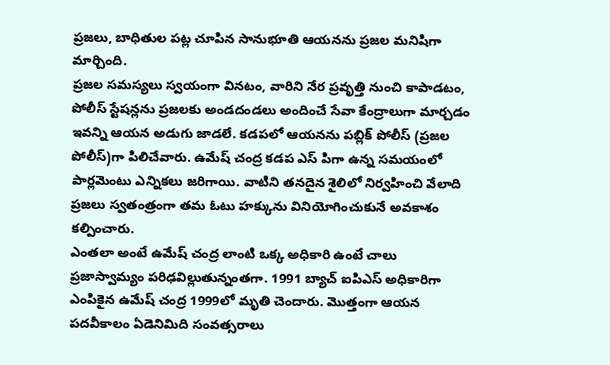ప్రజలు, బాధితుల పట్ల చూపిన సానుభూతి ఆయనను ప్రజల మనిషిగా మార్చింది.
ప్రజల సమస్యలు స్వయంగా వినటం, వారిని నేర ప్రవృత్తి నుంచి కాపాడటం, పోలీస్ స్టేషన్లను ప్రజలకు అండదండలు అందించే సేవా కేంద్రాలుగా మార్చడం ఇవన్ని ఆయన అడుగు జాడలే. కడపలో ఆయనను పబ్లిక్ పోలీస్ (ప్రజల పోలీస్)గా పిలిచేవారు. ఉమేష్ చంద్ర కడప ఎస్ పిగా ఉన్న సమయంలో పార్లమెంటు ఎన్నికలు జరిగాయి. వాటిని తనదైన శైలిలో నిర్వహించి వేలాది ప్రజలు స్వతంత్రంగా తమ ఓటు హక్కును వినియోగించుకునే అవకాశం కల్పించారు.
ఎంతలా అంటే ఉమేష్ చంద్ర లాంటి ఒక్క అధికారి ఉంటే చాలు ప్రజాస్వామ్యం పరిఢవిల్లుతున్నంతగా. 1991 బ్యాచ్ ఐపిఎస్ అధికారిగా ఎంపికైన ఉమేష్ చంద్ర 1999లో మృతి చెందారు. మొత్తంగా ఆయన పదవీకాలం ఏడెనిమిది సంవత్సరాలు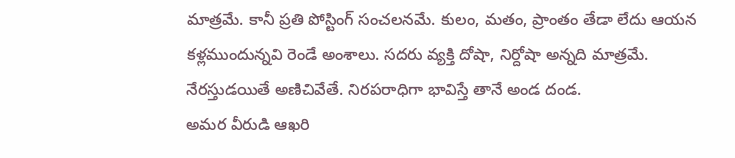మాత్రమే. కానీ ప్రతి పోస్టింగ్ సంచలనమే. కులం, మతం, ప్రాంతం తేడా లేదు ఆయన కళ్లముందున్నవి రెండే అంశాలు. సదరు వ్యక్తి దోషా, నిర్దోషా అన్నది మాత్రమే. నేరస్తుడయితే అణిచివేతే. నిరపరాధిగా భావిస్తే తానే అండ దండ.
అమర వీరుడి ఆఖరి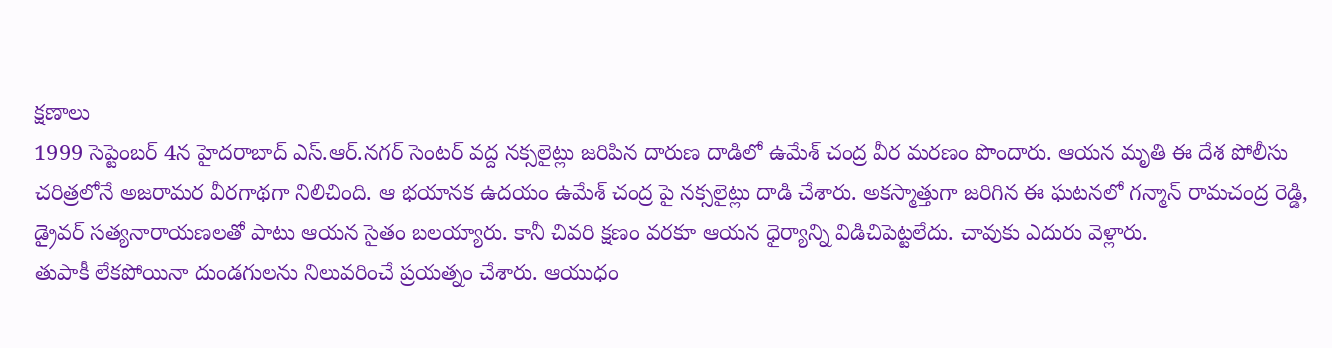క్షణాలు
1999 సెప్టెంబర్ 4న హైదరాబాద్ ఎస్.ఆర్.నగర్ సెంటర్ వద్ద నక్సలైట్లు జరిపిన దారుణ దాడిలో ఉమేశ్ చంద్ర వీర మరణం పొందారు. ఆయన మృతి ఈ దేశ పోలీసు చరిత్రలోనే అజరామర వీరగాథగా నిలిచింది. ఆ భయానక ఉదయం ఉమేశ్ చంద్ర పై నక్సలైట్లు దాడి చేశారు. అకస్మాత్తుగా జరిగిన ఈ ఘటనలో గన్మాన్ రామచంద్ర రెడ్డి, డ్రైవర్ సత్యనారాయణలతో పాటు ఆయన సైతం బలయ్యారు. కానీ చివరి క్షణం వరకూ ఆయన ధైర్యాన్ని విడిచిపెట్టలేదు. చావుకు ఎదురు వెళ్లారు.
తుపాకీ లేకపోయినా దుండగులను నిలువరించే ప్రయత్నం చేశారు. ఆయుధం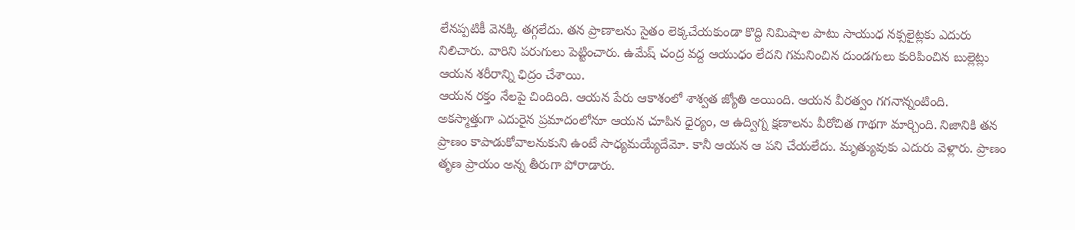లేనప్పటికీ వెనక్కి తగ్గలేదు. తన ప్రాణాలను సైతం లెక్కచేయకుండా కొద్ది నిమిషాల పాటు సాయుధ నక్సలైట్లకు ఎదురు నిలిచారు. వారిని పరుగులు పెట్టించారు. ఉమేష్ చంద్ర వద్ద ఆయుధం లేదని గమనించిన దుండగులు కురిపించిన బుల్లెట్లు ఆయన శరీరాన్ని ఛిద్రం చేశాయి.
ఆయన రక్తం నేలపై చిందింది. ఆయన పేరు ఆకాశంలో శాశ్వత జ్యోతి అయింది. ఆయన వీరత్వం గగనాన్నంటింది. అకస్మాత్తుగా ఎదురైన ప్రమాదంలోనూ ఆయన చూపిన ధైర్యం, ఆ ఉద్విగ్న క్షణాలను వీరోచిత గాథగా మార్చింది. నిజానికి తన ప్రాణం కాపాడుకోవాలనుకుని ఉంటే సాధ్యమయ్యేదేమో. కానీ ఆయన ఆ పని చేయలేదు. మృత్యువుకు ఎదురు వెళ్లారు. ప్రాణం తృణ ప్రాయం అన్న తీరుగా పోరాడారు.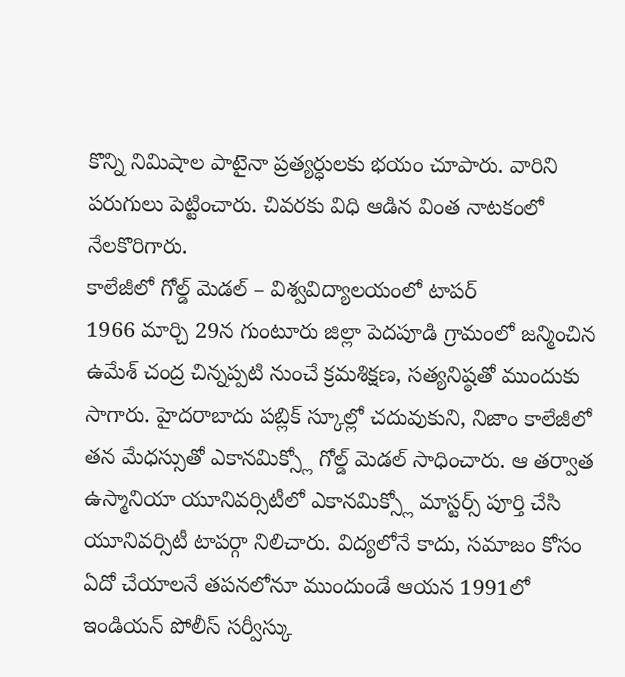కొన్ని నిమిషాల పాటైనా ప్రత్యర్ధులకు భయం చూపారు. వారిని పరుగులు పెట్టించారు. చివరకు విధి ఆడిన వింత నాటకంలో నేలకొరిగారు.
కాలేజీలో గోల్డ్ మెడల్ – విశ్వవిద్యాలయంలో టాపర్
1966 మార్చి 29న గుంటూరు జిల్లా పెదపూడి గ్రామంలో జన్మించిన ఉమేశ్ చంద్ర చిన్నప్పటి నుంచే క్రమశిక్షణ, సత్యనిష్ఠతో ముందుకు సాగారు. హైదరాబాదు పబ్లిక్ స్కూల్లో చదువుకుని, నిజాం కాలేజీలో తన మేధస్సుతో ఎకానమిక్స్లో గోల్డ్ మెడల్ సాధించారు. ఆ తర్వాత ఉస్మానియా యూనివర్సిటీలో ఎకానమిక్స్లో మాస్టర్స్ పూర్తి చేసి యూనివర్సిటీ టాపర్గా నిలిచారు. విద్యలోనే కాదు, సమాజం కోసం ఏదో చేయాలనే తపనలోనూ ముందుండే ఆయన 1991లో ఇండియన్ పోలీస్ సర్వీస్కు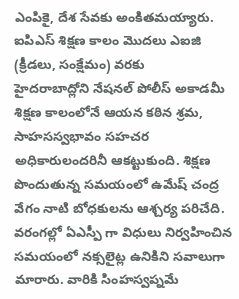ఎంపికై, దేశ సేవకు అంకితమయ్యారు.
ఐపిఎస్ శిక్షణ కాలం మొదలు ఎఐజి (క్రీడలు, సంక్షేమం) వరకు
హైదరాబాద్లోని నేషనల్ పోలీస్ అకాడమీ శిక్షణ కాలంలోనే ఆయన కఠిన శ్రమ, సాహసస్వభావం సహచర అధికారులందరినీ ఆకట్టుకుంది. శిక్షణ పొందుతున్న సమయంలో ఉమేష్ చంద్ర వేగం నాటి బోధకులను ఆశ్చర్య పరిచేది. వరంగల్లో ఏఎస్పీ గా విధులు నిర్వహించిన సమయంలో నక్సలైట్ల ఉనికిని సవాలుగా మారారు. వారికి సింహస్వప్నమే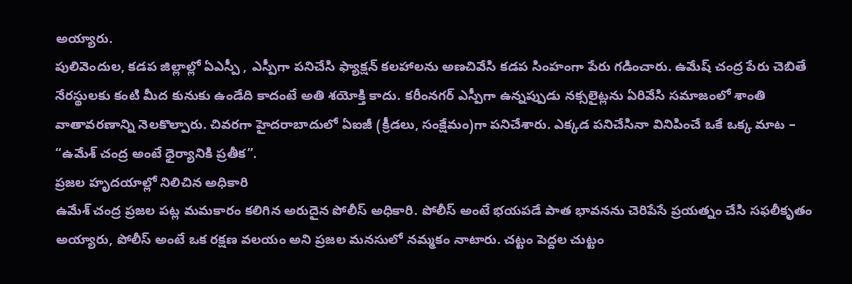అయ్యారు.
పులివెందుల, కడప జిల్లాల్లో ఏఎస్పీ , ఎస్పీగా పనిచేసి ఫ్యాక్షన్ కలహాలను అణచివేసి కడప సింహంగా పేరు గడించారు. ఉమేష్ చంద్ర పేరు చెబితే నేరస్థులకు కంటి మీద కునుకు ఉండేది కాదంటే అతి శయోక్తి కాదు. కరీంనగర్ ఎస్పీగా ఉన్నప్పుడు నక్సలైట్లను ఏరివేసి సమాజంలో శాంతి వాతావరణాన్ని నెలకొల్పారు. చివరగా హైదరాబాదులో ఏఐజీ (క్రీడలు, సంక్షేమం)గా పనిచేశారు. ఎక్కడ పనిచేసినా వినిపించే ఒకే ఒక్క మాట – “ఉమేశ్ చంద్ర అంటే ధైర్యానికి ప్రతీక”.
ప్రజల హృదయాల్లో నిలిచిన అధికారి
ఉమేశ్ చంద్ర ప్రజల పట్ల మమకారం కలిగిన అరుదైన పోలీస్ అధికారి. పోలీస్ అంటే భయపడే పాత భావనను చెరిపేసే ప్రయత్నం చేసి సఫలీకృతం అయ్యారు, పోలీస్ అంటే ఒక రక్షణ వలయం అని ప్రజల మనసులో నమ్మకం నాటారు. చట్టం పెద్దల చుట్టం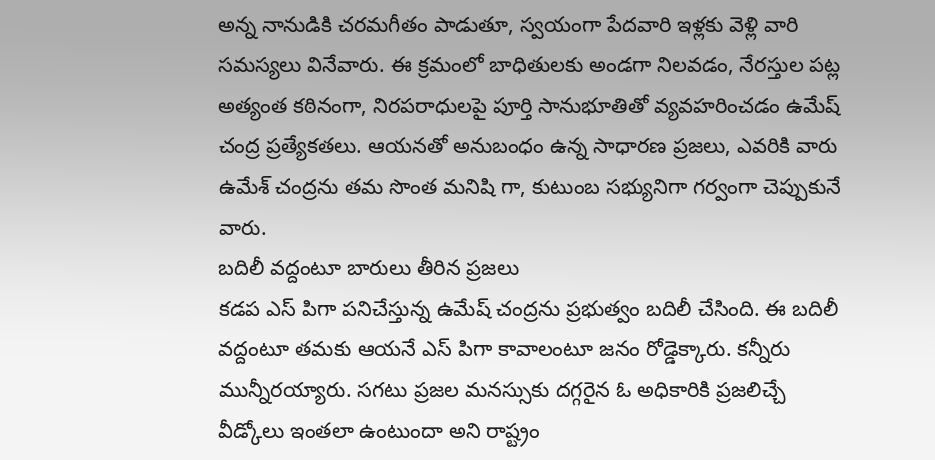అన్న నానుడికి చరమగీతం పాడుతూ, స్వయంగా పేదవారి ఇళ్లకు వెళ్లి వారి సమస్యలు వినేవారు. ఈ క్రమంలో బాధితులకు అండగా నిలవడం, నేరస్తుల పట్ల అత్యంత కఠినంగా, నిరపరాధులపై పూర్తి సానుభూతితో వ్యవహరించడం ఉమేష్ చంద్ర ప్రత్యేకతలు. ఆయనతో అనుబంధం ఉన్న సాధారణ ప్రజలు, ఎవరికి వారు ఉమేశ్ చంద్రను తమ సొంత మనిషి గా, కుటుంబ సభ్యునిగా గర్వంగా చెప్పుకునే వారు.
బదిలీ వద్దంటూ బారులు తీరిన ప్రజలు
కడప ఎస్ పిగా పనిచేస్తున్న ఉమేష్ చంద్రను ప్రభుత్వం బదిలీ చేసింది. ఈ బదిలీ వద్దంటూ తమకు ఆయనే ఎస్ పిగా కావాలంటూ జనం రోడ్డెక్కారు. కన్నీరు మున్నీరయ్యారు. సగటు ప్రజల మనస్సుకు దగ్గరైన ఓ అధికారికి ప్రజలిచ్చే వీడ్కోలు ఇంతలా ఉంటుందా అని రాష్ట్రం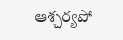ఆశ్చర్యపో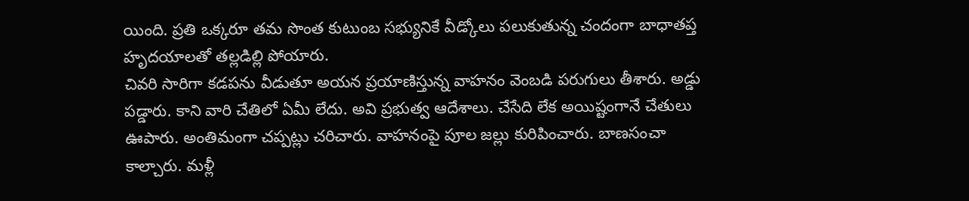యింది. ప్రతి ఒక్కరూ తమ సొంత కుటుంబ సభ్యునికే వీడ్కోలు పలుకుతున్న చందంగా బాధాతప్త హృదయాలతో తల్లడిల్లి పోయారు.
చివరి సారిగా కడపను వీడుతూ అయన ప్రయాణిస్తున్న వాహనం వెంబడి పరుగులు తీశారు. అడ్డు పడ్డారు. కాని వారి చేతిలో ఏమీ లేదు. అవి ప్రభుత్వ ఆదేశాలు. చేసేది లేక అయిష్టంగానే చేతులు ఊపారు. అంతిమంగా చప్పట్లు చరిచారు. వాహనంపై పూల జల్లు కురిపించారు. బాణసంచా కాల్చారు. మళ్లీ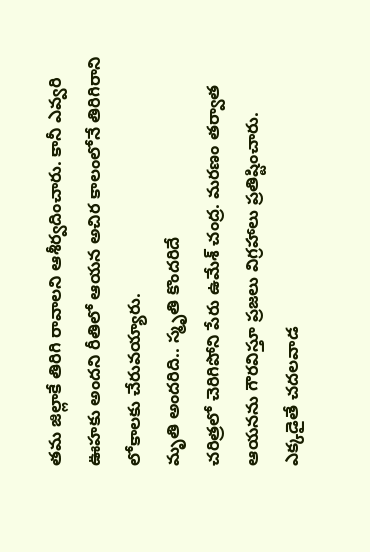తమ జిల్లాకే తిరిగి రావాలని ఆశీర్వదించారు. కానీ ఎవ్వరి ఊహకు అందని రీతిలో ఆయన అచిర కాలంలోనే తిరిగిరాని లోకాలకు చేరువయ్యారు.
మృతి అందరిది.. స్మృతి కొందరిదే
చరిత్రలో చెరిగిపోని పేరు ఉమేశ్ చంద్ర. మరణం తర్వాత ఆయనను గౌరవిస్తూ ప్రజలు విగ్రహాలు ప్రతిష్టించారు. ఎక్కడైతే చదలవాడ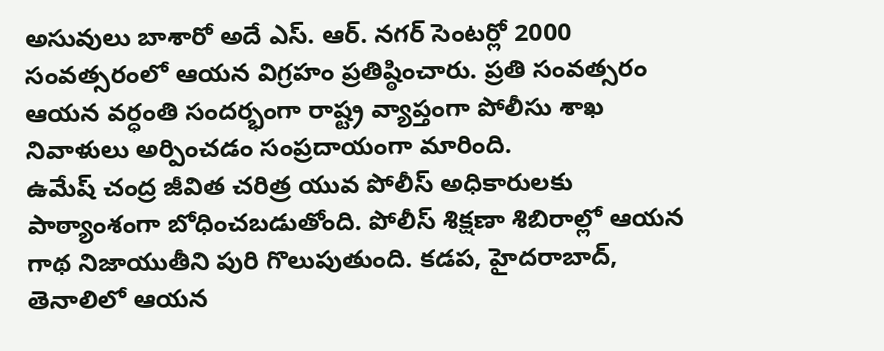అసువులు బాశారో అదే ఎస్. ఆర్. నగర్ సెంటర్లో 2000 సంవత్సరంలో ఆయన విగ్రహం ప్రతిష్ఠించారు. ప్రతి సంవత్సరం ఆయన వర్ధంతి సందర్భంగా రాష్ట్ర వ్యాప్తంగా పోలీసు శాఖ నివాళులు అర్పించడం సంప్రదాయంగా మారింది.
ఉమేష్ చంద్ర జీవిత చరిత్ర యువ పోలీస్ అధికారులకు పాఠ్యాంశంగా బోధించబడుతోంది. పోలీస్ శిక్షణా శిబిరాల్లో ఆయన గాథ నిజాయుతీని పురి గొలుపుతుంది. కడప, హైదరాబాద్, తెనాలిలో ఆయన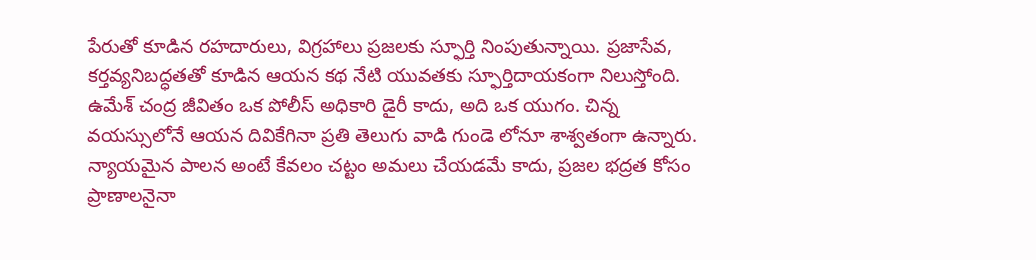పేరుతో కూడిన రహదారులు, విగ్రహాలు ప్రజలకు స్ఫూర్తి నింపుతున్నాయి. ప్రజాసేవ, కర్తవ్యనిబద్ధతతో కూడిన ఆయన కథ నేటి యువతకు స్ఫూర్తిదాయకంగా నిలుస్తోంది.
ఉమేశ్ చంద్ర జీవితం ఒక పోలీస్ అధికారి డైరీ కాదు, అది ఒక యుగం. చిన్న వయస్సులోనే ఆయన దివికేగినా ప్రతి తెలుగు వాడి గుండె లోనూ శాశ్వతంగా ఉన్నారు. న్యాయమైన పాలన అంటే కేవలం చట్టం అమలు చేయడమే కాదు, ప్రజల భద్రత కోసం ప్రాణాలనైనా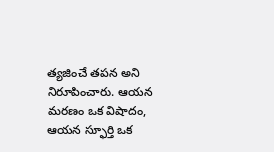త్యజించే తపన అని నిరూపించారు. ఆయన మరణం ఒక విషాదం, ఆయన స్ఫూర్తి ఒక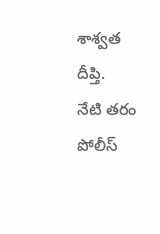శాశ్వత దీప్తి.
నేటి తరం పోలీస్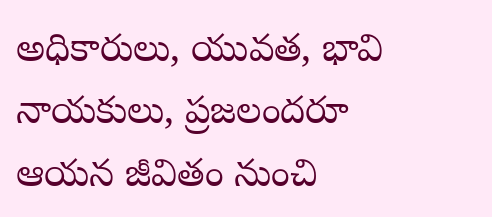అధికారులు, యువత, భావి నాయకులు, ప్రజలందరూ ఆయన జీవితం నుంచి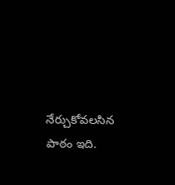నేర్చుకోవలసిన పాఠం ఇది.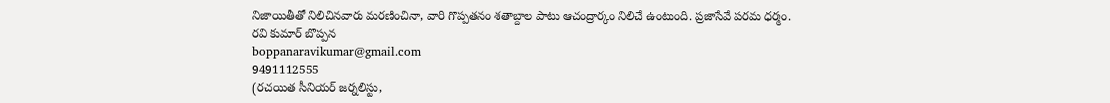నిజాయితీతో నిలిచినవారు మరణించినా, వారి గొప్పతనం శతాబ్దాల పాటు ఆచంద్రార్కం నిలిచే ఉంటుంది. ప్రజాసేవే పరమ ధర్మం.
రవి కుమార్ బొప్పన
boppanaravikumar@gmail.com
9491112555
(రచయిత సీనియర్ జర్నలిస్టు,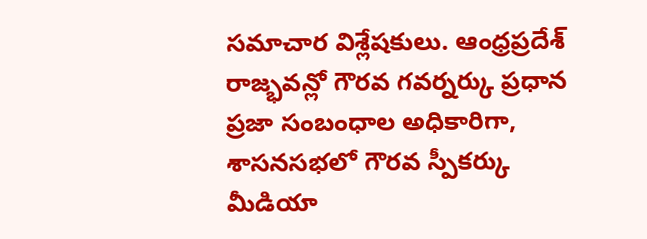సమాచార విశ్లేషకులు. ఆంధ్రప్రదేశ్ రాజ్భవన్లో గౌరవ గవర్నర్కు ప్రధాన ప్రజా సంబంధాల అధికారిగా, శాసనసభలో గౌరవ స్పీకర్కు మీడియా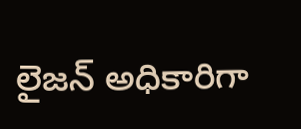లైజన్ అధికారిగా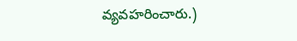వ్యవహరించారు.)